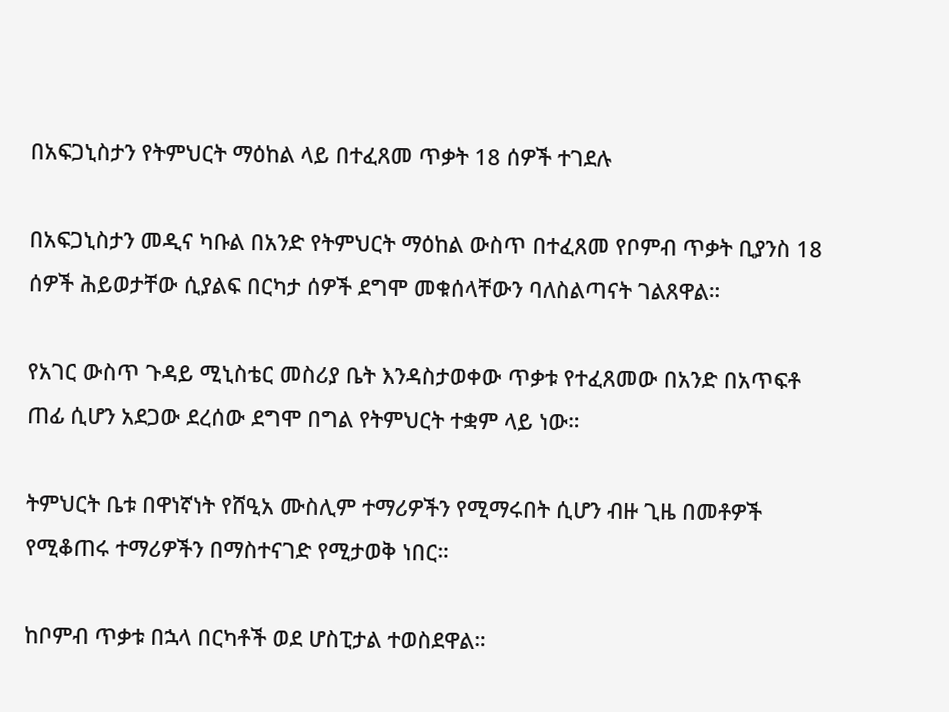በአፍጋኒስታን የትምህርት ማዕከል ላይ በተፈጸመ ጥቃት 18 ሰዎች ተገደሉ

በአፍጋኒስታን መዲና ካቡል በአንድ የትምህርት ማዕከል ውስጥ በተፈጸመ የቦምብ ጥቃት ቢያንስ 18 ሰዎች ሕይወታቸው ሲያልፍ በርካታ ሰዎች ደግሞ መቁሰላቸውን ባለስልጣናት ገልጸዋል።

የአገር ውስጥ ጉዳይ ሚኒስቴር መስሪያ ቤት እንዳስታወቀው ጥቃቱ የተፈጸመው በአንድ በአጥፍቶ ጠፊ ሲሆን አደጋው ደረሰው ደግሞ በግል የትምህርት ተቋም ላይ ነው።

ትምህርት ቤቱ በዋነኛነት የሸዒአ ሙስሊም ተማሪዎችን የሚማሩበት ሲሆን ብዙ ጊዜ በመቶዎች የሚቆጠሩ ተማሪዎችን በማስተናገድ የሚታወቅ ነበር።

ከቦምብ ጥቃቱ በኋላ በርካቶች ወደ ሆስፒታል ተወስደዋል።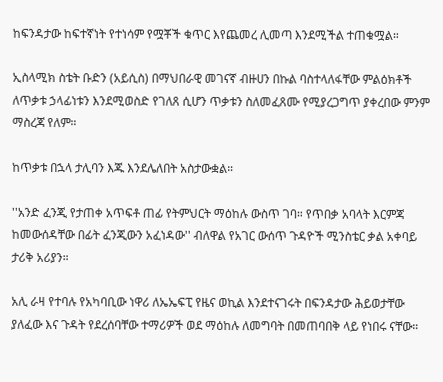ከፍንዳታው ከፍተኛነት የተነሳም የሟቾች ቁጥር እየጨመረ ሊመጣ እንደሚችል ተጠቁሟል።

ኢስላሚክ ስቴት ቡድን (አይሲስ) በማህበራዊ መገናኛ ብዙሀን በኩል ባስተላለፋቸው ምልዕክቶች ለጥቃቱ ኃላፊነቱን እንደሚወስድ የገለጸ ሲሆን ጥቃቱን ስለመፈጸሙ የሚያረጋግጥ ያቀረበው ምንም ማስረጃ የለም።

ከጥቃቱ በኋላ ታሊባን እጁ እንደሌለበት አስታውቋል።

''አንድ ፈንጂ የታጠቀ አጥፍቶ ጠፊ የትምህርት ማዕከሉ ውስጥ ገባ። የጥበቃ አባላት እርምጃ ከመውሰዳቸው በፊት ፈንጂውን አፈነዳው'' ብለዋል የአገር ውሰጥ ጉዳዮች ሚንስቴር ቃል አቀባይ ታሪቅ አሪያን።

አሊ ራዛ የተባሉ የአካባቢው ነዋሪ ለኤኤፍፒ የዜና ወኪል እንደተናገሩት በፍንዳታው ሕይወታቸው ያለፈው እና ጉዳት የደረሰባቸው ተማሪዎች ወደ ማዕከሉ ለመግባት በመጠባበቅ ላይ የነበሩ ናቸው።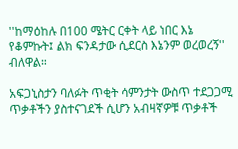''ከማዕከሉ በ100 ሜትር ርቀት ላይ ነበር እኔ የቆምኩት፤ ልክ ፍንዳታው ሲደርስ እኔንም ወረወረኝ'' ብለዋል።

አፍጋኒስታን ባለፉት ጥቂት ሳምንታት ውስጥ ተደጋጋሚ ጥቃቶችን ያስተናገደች ሲሆን አብዛኛዎቹ ጥቃቶች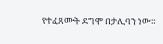የተፈጸሙት ደግሞ በታሊባን ነው።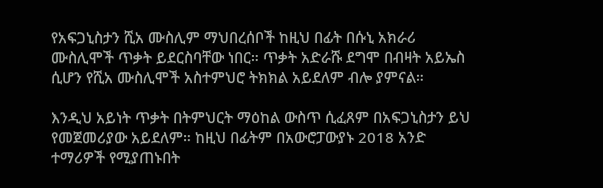የአፍጋኒስታን ሺአ ሙስሊም ማህበረሰቦች ከዚህ በፊት በሱኒ አክራሪ ሙስሊሞች ጥቃት ይደርስባቸው ነበር። ጥቃት አድራሹ ደግሞ በብዛት አይኤስ ሲሆን የሺአ ሙስሊሞች አስተምህሮ ትክክል አይደለም ብሎ ያምናል።

እንዲህ አይነት ጥቃት በትምህርት ማዕከል ውስጥ ሲፈጸም በአፍጋኒስታን ይህ የመጀመሪያው አይደለም። ከዚህ በፊትም በአውሮፓውያኑ 2018 አንድ ተማሪዎች የሚያጠኑበት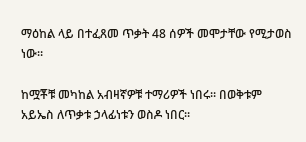ማዕከል ላይ በተፈጸመ ጥቃት 48 ሰዎች መሞታቸው የሚታወስ ነው።

ከሟቾቹ መካከል አብዛኛዎቹ ተማሪዎች ነበሩ። በወቅቱም አይኤስ ለጥቃቱ ኃላፊነቱን ወስዶ ነበር።